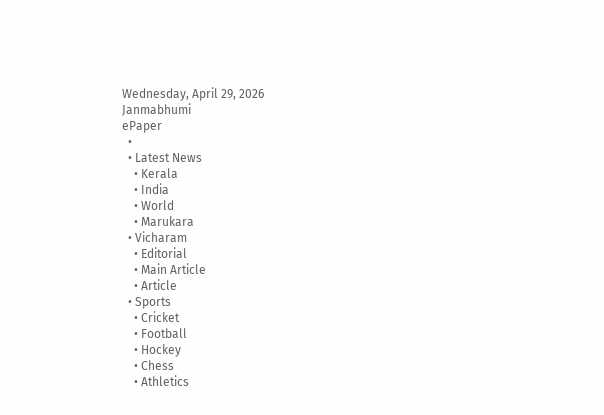Wednesday, April 29, 2026
Janmabhumi
ePaper
  •
  • Latest News
    • Kerala
    • India
    • World
    • Marukara
  • Vicharam
    • Editorial
    • Main Article
    • Article
  • Sports
    • Cricket
    • Football
    • Hockey
    • Chess
    • Athletics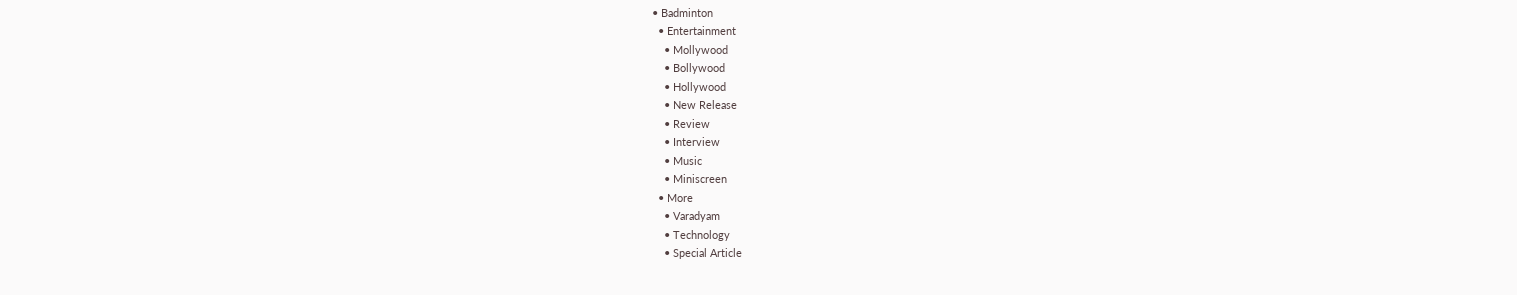• Badminton
  • Entertainment
    • Mollywood
    • Bollywood
    • Hollywood
    • New Release
    • Review
    • Interview
    • Music
    • Miniscreen
  • More
    • Varadyam
    • Technology
    • Special Article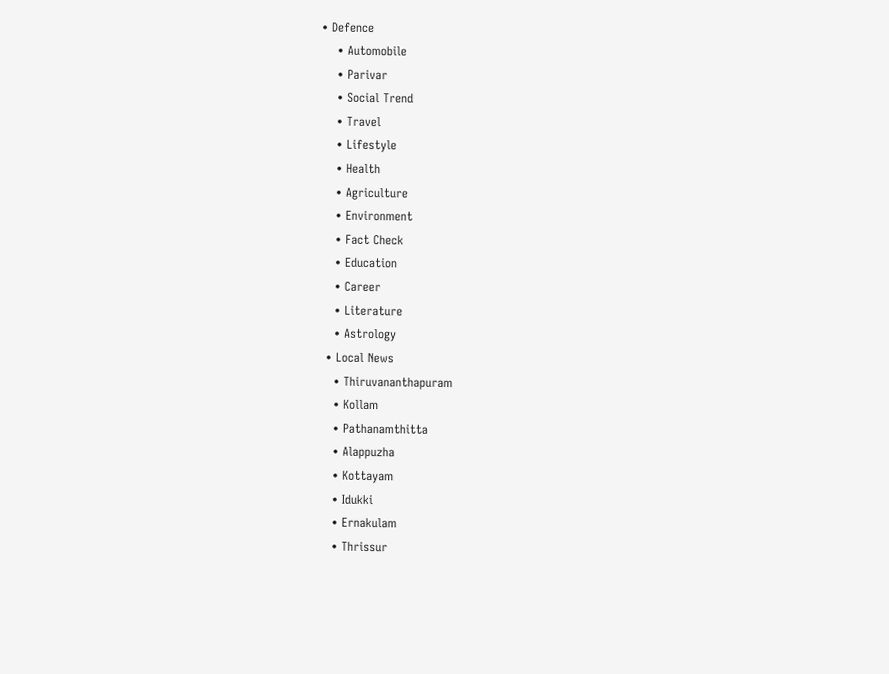• Defence
    • Automobile
    • Parivar
    • Social Trend
    • Travel
    • Lifestyle
    • Health
    • Agriculture
    • Environment
    • Fact Check
    • Education
    • Career
    • Literature
    • Astrology
  • Local News
    • Thiruvananthapuram
    • Kollam
    • Pathanamthitta
    • Alappuzha
    • Kottayam
    • Idukki
    • Ernakulam
    • Thrissur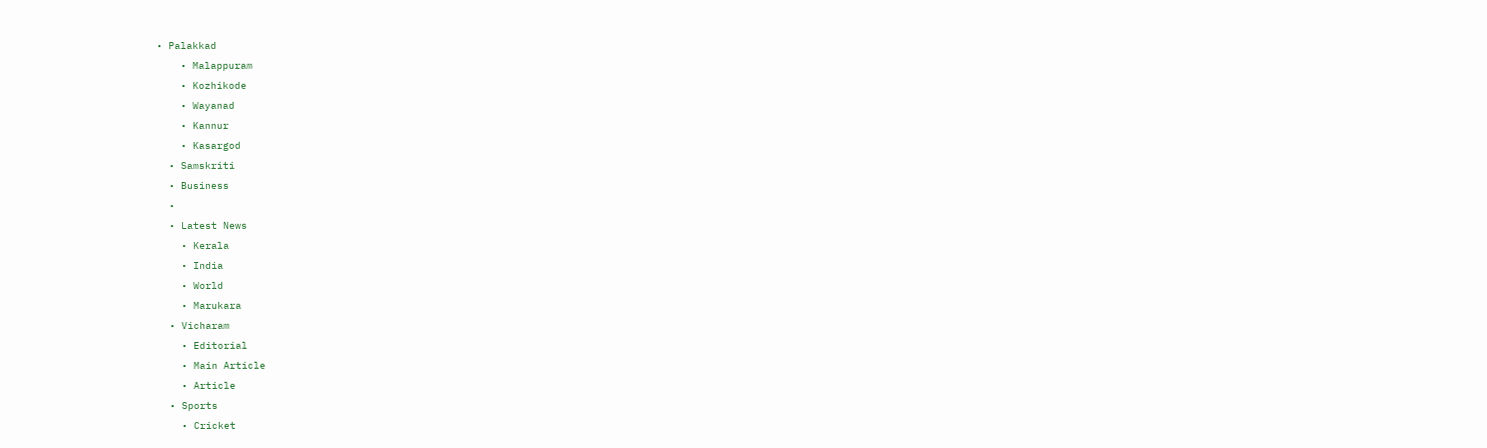• Palakkad
    • Malappuram
    • Kozhikode
    • Wayanad
    • Kannur
    • Kasargod
  • Samskriti
  • Business
  •
  • Latest News
    • Kerala
    • India
    • World
    • Marukara
  • Vicharam
    • Editorial
    • Main Article
    • Article
  • Sports
    • Cricket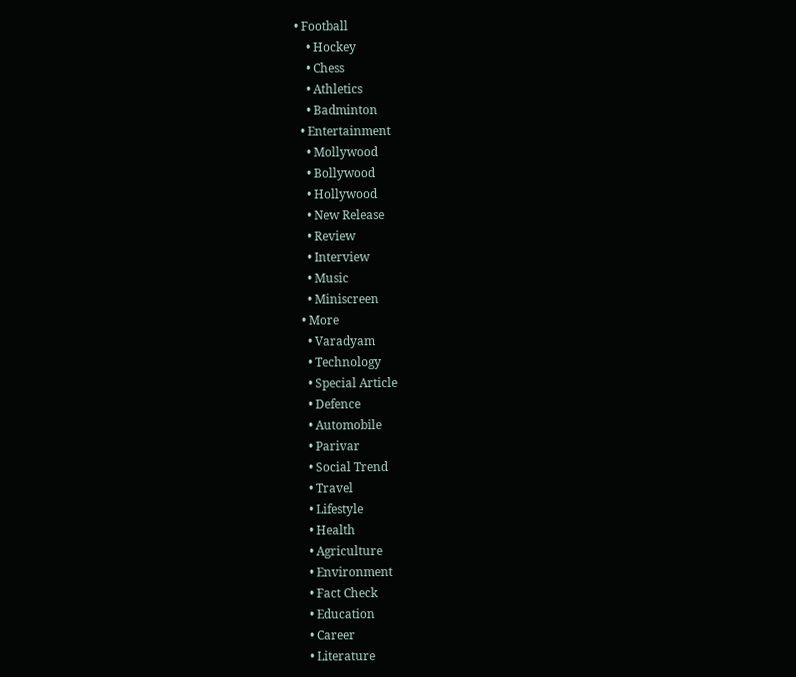• Football
    • Hockey
    • Chess
    • Athletics
    • Badminton
  • Entertainment
    • Mollywood
    • Bollywood
    • Hollywood
    • New Release
    • Review
    • Interview
    • Music
    • Miniscreen
  • More
    • Varadyam
    • Technology
    • Special Article
    • Defence
    • Automobile
    • Parivar
    • Social Trend
    • Travel
    • Lifestyle
    • Health
    • Agriculture
    • Environment
    • Fact Check
    • Education
    • Career
    • Literature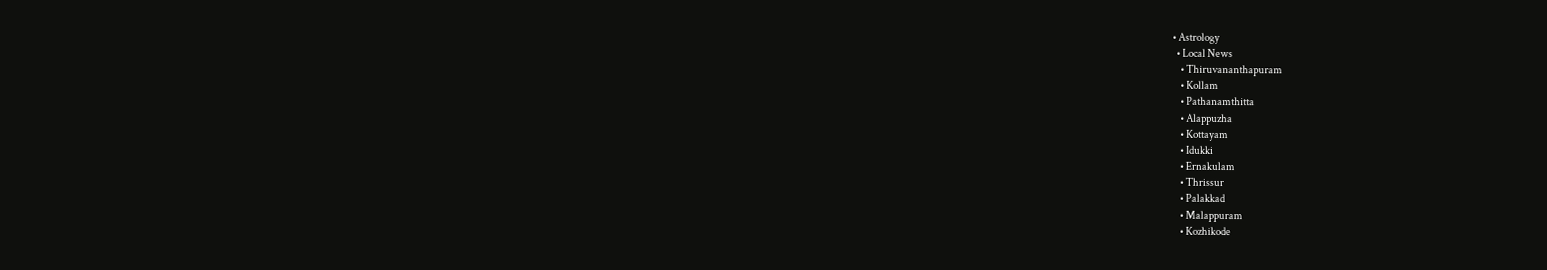• Astrology
  • Local News
    • Thiruvananthapuram
    • Kollam
    • Pathanamthitta
    • Alappuzha
    • Kottayam
    • Idukki
    • Ernakulam
    • Thrissur
    • Palakkad
    • Malappuram
    • Kozhikode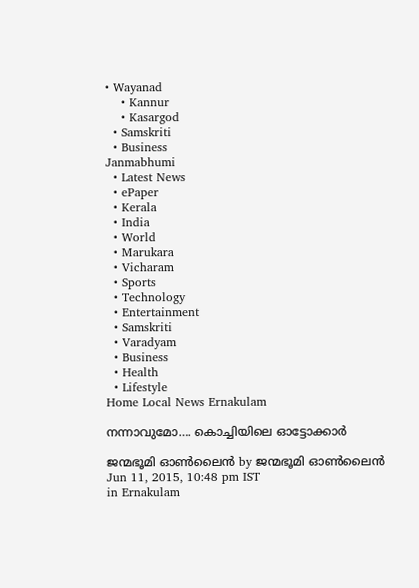• Wayanad
    • Kannur
    • Kasargod
  • Samskriti
  • Business
Janmabhumi
  • Latest News
  • ePaper
  • Kerala
  • India
  • World
  • Marukara
  • Vicharam
  • Sports
  • Technology
  • Entertainment
  • Samskriti
  • Varadyam
  • Business
  • Health
  • Lifestyle
Home Local News Ernakulam

നന്നാവുമോ…. കൊച്ചിയിലെ ഓട്ടോക്കാര്‍

ജന്മഭൂമി ഓണ്‍ലൈന്‍ by ജന്മഭൂമി ഓണ്‍ലൈന്‍
Jun 11, 2015, 10:48 pm IST
in Ernakulam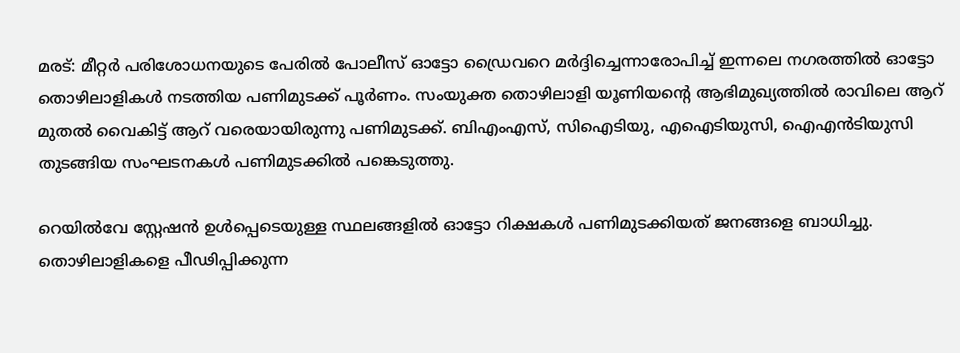മരട്: മീറ്റര്‍ പരിശോധനയുടെ പേരില്‍ പോലീസ് ഓട്ടോ ഡ്രൈവറെ മര്‍ദ്ദിച്ചെന്നാരോപിച്ച് ഇന്നലെ നഗരത്തില്‍ ഓട്ടോ തൊഴിലാളികള്‍ നടത്തിയ പണിമുടക്ക് പൂര്‍ണം. സംയുക്ത തൊഴിലാളി യൂണിയന്റെ ആഭിമുഖ്യത്തില്‍ രാവിലെ ആറ് മുതല്‍ വൈകിട്ട് ആറ് വരെയായിരുന്നു പണിമുടക്ക്. ബിഎംഎസ്, സിഐടിയു, എഐടിയുസി, ഐഎന്‍ടിയുസി തുടങ്ങിയ സംഘടനകള്‍ പണിമുടക്കില്‍ പങ്കെടുത്തു.

റെയില്‍വേ സ്റ്റേഷന്‍ ഉള്‍പ്പെടെയുള്ള സ്ഥലങ്ങളില്‍ ഓട്ടോ റിക്ഷകള്‍ പണിമുടക്കിയത് ജനങ്ങളെ ബാധിച്ചു. തൊഴിലാളികളെ പീഢിപ്പിക്കുന്ന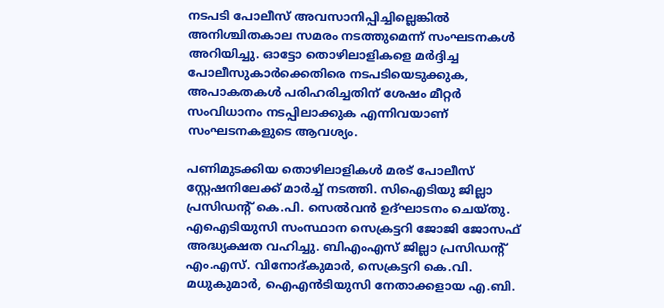നടപടി പോലീസ് അവസാനിപ്പിച്ചില്ലെങ്കില്‍ അനിശ്ചിതകാല സമരം നടത്തുമെന്ന് സംഘടനകള്‍ അറിയിച്ചു. ഓട്ടോ തൊഴിലാളികളെ മര്‍ദ്ദിച്ച പോലീസുകാര്‍ക്കെതിരെ നടപടിയെടുക്കുക, അപാകതകള്‍ പരിഹരിച്ചതിന് ശേഷം മീറ്റര്‍ സംവിധാനം നടപ്പിലാക്കുക എന്നിവയാണ് സംഘടനകളുടെ ആവശ്യം.

പണിമുടക്കിയ തൊഴിലാളികള്‍ മരട് പോലീസ് സ്റ്റേഷനിലേക്ക് മാര്‍ച്ച് നടത്തി. സിഐടിയു ജില്ലാ പ്രസിഡന്റ് കെ.പി. സെല്‍വന്‍ ഉദ്ഘാടനം ചെയ്തു. എഐടിയുസി സംസ്ഥാന സെക്രട്ടറി ജോജി ജോസഫ് അദ്ധ്യക്ഷത വഹിച്ചു. ബിഎംഎസ് ജില്ലാ പ്രസിഡന്റ് എം.എസ്. വിനോദ്കുമാര്‍, സെക്രട്ടറി കെ.വി. മധുകുമാര്‍, ഐഎന്‍ടിയുസി നേതാക്കളായ എ.ബി.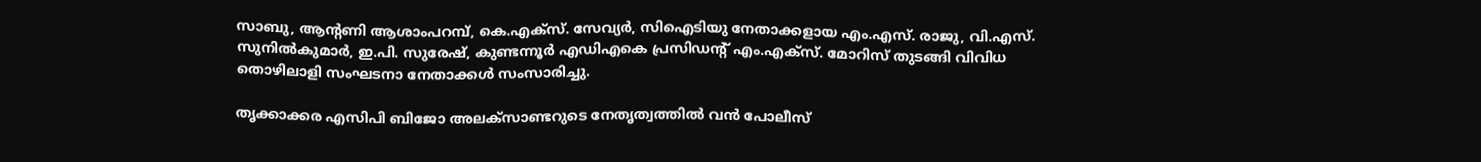സാബു, ആന്റണി ആശാംപറമ്പ്, കെ.എക്‌സ്. സേവ്യര്‍, സിഐടിയു നേതാക്കളായ എം.എസ്. രാജു, വി.എസ്. സുനില്‍കുമാര്‍, ഇ.പി. സുരേഷ്, കുണ്ടന്നൂര്‍ എഡിഎകെ പ്രസിഡന്റ് എം.എക്‌സ്. മോറിസ് തുടങ്ങി വിവിധ തൊഴിലാളി സംഘടനാ നേതാക്കള്‍ സംസാരിച്ചു.

തൃക്കാക്കര എസിപി ബിജോ അലക്‌സാണ്ടറുടെ നേതൃത്വത്തില്‍ വന്‍ പോലീസ്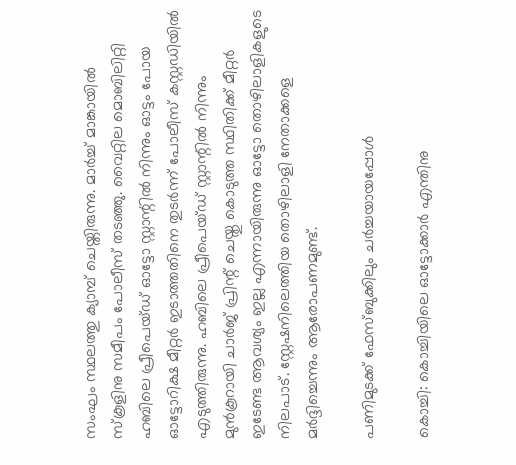സംഘം സ്ഥലത്തു ക്യാമ്പ് ചെയ്തിരുന്നു. മാര്‍ച്ച് മാങ്കായില്‍ സ്‌കൂളിനു സമീപം പോലീസ് തടഞ്ഞു. വൈറ്റില മൊബിലിറ്റി ഹബിലെ പ്രീപെയ്ഡ് ഓട്ടോ സ്റ്റാന്റില്‍ നിന്നും ഓട്ടം പോയ ഓട്ടോറിക്ഷ മീറ്റര്‍ ഇടാത്തതിനെ തുടര്‍ന്ന് പോലീസ് കസ്റ്റഡിയില്‍ എടുത്തിരുന്നു. ഹബിലെ പ്രീപെയ്ഡ് സ്റ്റാന്റില്‍ നിന്നും മുന്‍കൂറായി ചാര്‍ജ് പ്രിന്റ് ചെയ്തു കൊടുത്ത സ്ഥിതിക്ക് മീറ്റര്‍ ഇടേണ്ട ആവശ്യം ഇല്ല എന്നായിരുന്നു ഓട്ടോ തൊഴിലാളികളുടെ നിലപാട്. സ്റ്റേഷനിലെത്തിയ തൊഴിലാളി നേതാക്കളെ മര്‍ദ്ദിച്ചെന്നും ആരോപണമുണ്ട്.

പണിമുടക്ക് ഫേസ്ബുക്കിലും ചര്‍ച്ചയായപ്പോള്‍

കൊച്ചി: കൊച്ചിയിലെ ഓട്ടോക്കാര്‍ എന്തിനു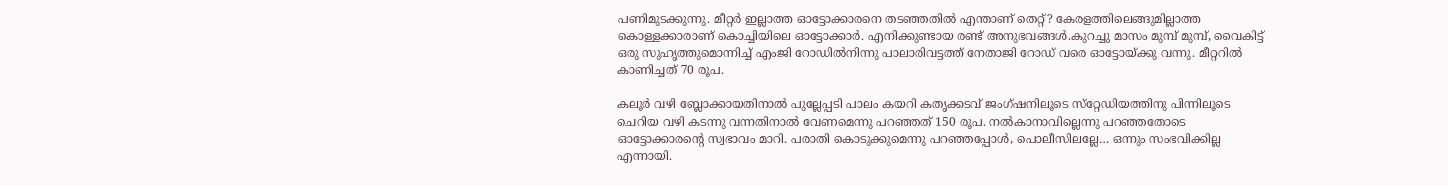പണിമുടക്കുന്നു. മീറ്റര്‍ ഇല്ലാത്ത ഓട്ടോക്കാരനെ തടഞ്ഞതില്‍ എന്താണ് തെറ്റ്? കേരളത്തിലെങ്ങുമില്ലാത്ത കൊള്ളക്കാരാണ് കൊച്ചിയിലെ ഓട്ടോക്കാര്‍. എനിക്കുണ്ടായ രണ്ട് അനുഭവങ്ങള്‍.കുറച്ചു മാസം മുമ്പ് മുമ്പ്, വൈകിട്ട് ഒരു സുഹൃത്തുമൊന്നിച്ച് എംജി റോഡില്‍നിന്നു പാലാരിവട്ടത്ത് നേതാജി റോഡ് വരെ ഓട്ടോയ്‌ക്കു വന്നു. മീറ്ററില്‍ കാണിച്ചത് 70 രൂപ.

കലൂര്‍ വഴി ബ്ലോക്കായതിനാല്‍ പുല്ലേപ്പടി പാലം കയറി കതൃക്കടവ് ജംഗ്ഷനിലൂടെ സ്‌റ്റേഡിയത്തിനു പിന്നിലൂടെ ചെറിയ വഴി കടന്നു വന്നതിനാല്‍ വേണമെന്നു പറഞ്ഞത് 150 രൂപ. നല്‍കാനാവില്ലെന്നു പറഞ്ഞതോടെ ഓട്ടോക്കാരന്റെ സ്വഭാവം മാറി. പരാതി കൊടുക്കുമെന്നു പറഞ്ഞപ്പോള്‍, പൊലീസിലല്ലേ… ഒന്നും സംഭവിക്കില്ല എന്നായി.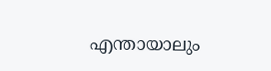എന്തായാലും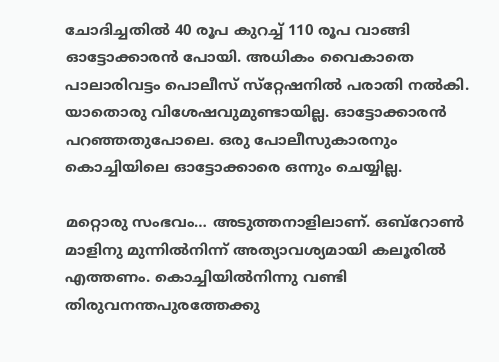ചോദിച്ചതില്‍ 40 രൂപ കുറച്ച് 110 രൂപ വാങ്ങി ഓട്ടോക്കാരന്‍ പോയി. അധികം വൈകാതെ പാലാരിവട്ടം പൊലീസ് സ്‌റ്റേഷനില്‍ പരാതി നല്‍കി. യാതൊരു വിശേഷവുമുണ്ടായില്ല. ഓട്ടോക്കാരന്‍ പറഞ്ഞതുപോലെ. ഒരു പോലീസുകാരനും കൊച്ചിയിലെ ഓട്ടോക്കാരെ ഒന്നും ചെയ്യില്ല.

മറ്റൊരു സംഭവം… അടുത്തനാളിലാണ്. ഒബ്‌റോണ്‍ മാളിനു മുന്നില്‍നിന്ന് അത്യാവശ്യമായി കലൂരില്‍ എത്തണം. കൊച്ചിയില്‍നിന്നു വണ്ടി തിരുവനന്തപുരത്തേക്കു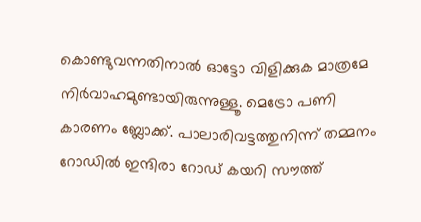കൊണ്ടുവന്നതിനാല്‍ ഓട്ടോ വിളിക്കുക മാത്രമേ നിര്‍വാഹമുണ്ടായിരുന്നുള്ളൂ. മെട്രോ പണി കാരണം ബ്ലോക്ക്. പാലാരിവട്ടത്തുനിന്ന് തമ്മനം റോഡില്‍ ഇന്ദിരാ റോഡ് കയറി സൗത്ത്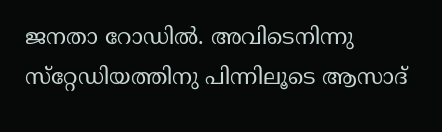ജനതാ റോഡില്‍. അവിടെനിന്നു സ്‌റ്റേഡിയത്തിനു പിന്നിലൂടെ ആസാദ്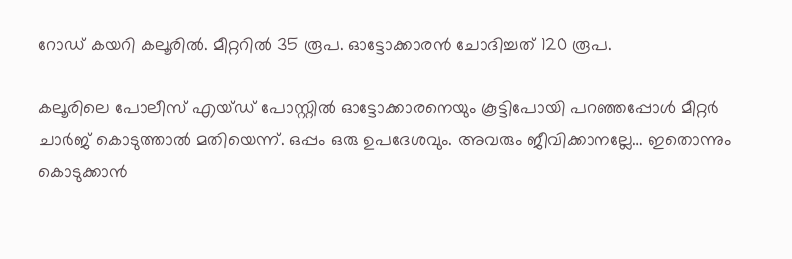റോഡ് കയറി കലൂരില്‍. മീറ്ററില്‍ 35 രൂപ. ഓട്ടോക്കാരന്‍ ചോദിച്ചത് 120 രൂപ.

കലൂരിലെ പോലീസ് എയ്ഡ് പോസ്റ്റില്‍ ഓട്ടോക്കാരനെയും കൂട്ടിപോയി പറഞ്ഞപ്പോള്‍ മീറ്റര്‍ ചാര്‍ജ് കൊടുത്താല്‍ മതിയെന്ന്. ഒപ്പം ഒരു ഉപദേശവും. അവരും ജീവിക്കാനല്ലേ… ഇതൊന്നും കൊടുക്കാന്‍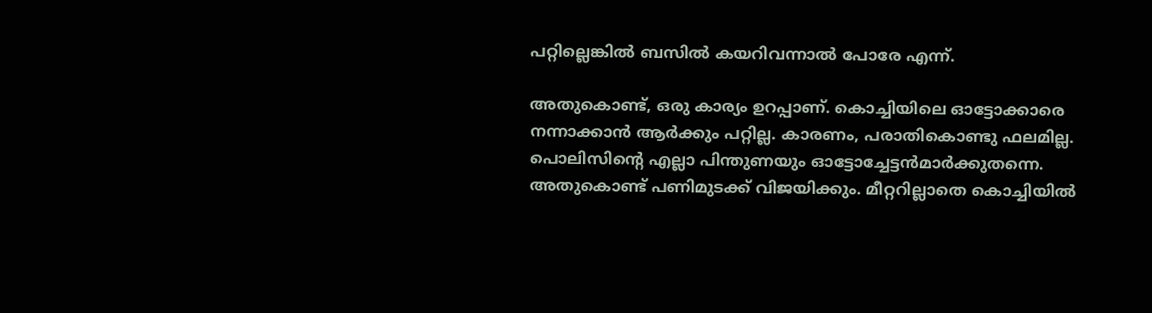പറ്റില്ലെങ്കില്‍ ബസില്‍ കയറിവന്നാല്‍ പോരേ എന്ന്.

അതുകൊണ്ട്, ഒരു കാര്യം ഉറപ്പാണ്. കൊച്ചിയിലെ ഓട്ടോക്കാരെ നന്നാക്കാന്‍ ആര്‍ക്കും പറ്റില്ല. കാരണം, പരാതികൊണ്ടു ഫലമില്ല. പൊലിസിന്റെ എല്ലാ പിന്തുണയും ഓട്ടോച്ചേട്ടന്‍മാര്‍ക്കുതന്നെ. അതുകൊണ്ട് പണിമുടക്ക് വിജയിക്കും. മീറ്ററില്ലാതെ കൊച്ചിയില്‍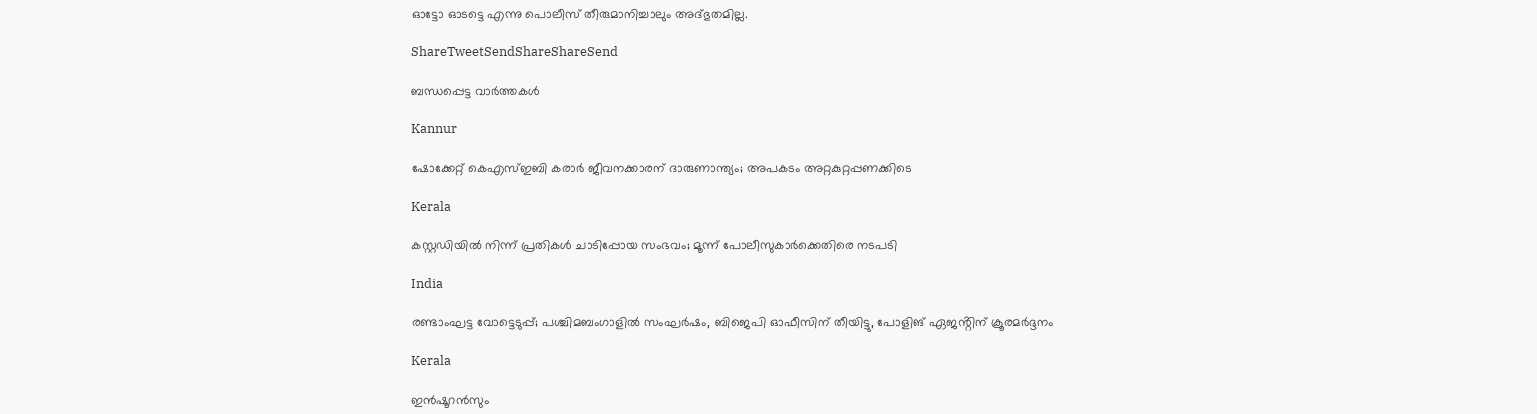ഓട്ടോ ഓടട്ടെ എന്നു പൊലീസ് തീരുമാനിച്ചാലും അദ്ഭുതമില്ല.

ShareTweetSendShareShareSend

ബന്ധപ്പെട്ട വാര്‍ത്തകള്‍

Kannur

ഷോക്കേറ്റ് കെഎസ്ഇബി കരാർ ജീവനക്കാരന് ദാരുണാന്ത്യം; അപകടം അറ്റകുറ്റപ്പണക്കിടെ

Kerala

കസ്റ്റഡിയില്‍ നിന്ന് പ്രതികള്‍ ചാടിപ്പോയ സംഭവം; മൂന്ന് പോലീസുകാര്‍ക്കെതിരെ നടപടി

India

രണ്ടാംഘട്ട വോട്ടെടുപ്പ്; പശ്ചിമബംഗാളിൽ സംഘർഷം, ബിജെപി ഓഫീസിന് തീയിട്ടു, പോളിങ് ഏജൻ്റിന് ക്രൂരമർദ്ദനം

Kerala

ഇന്‍ഷൂറന്‍സും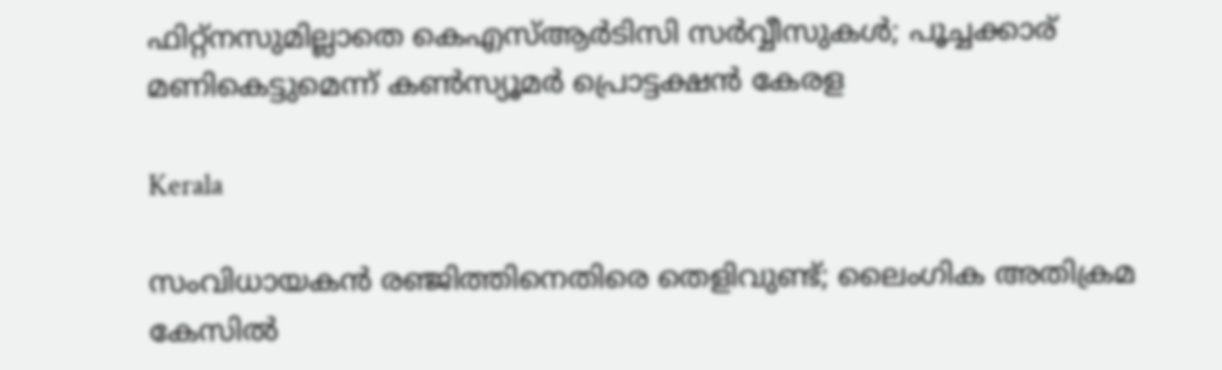ഫിറ്റ്‌നസുമില്ലാതെ കെഎസ്ആര്‍ടിസി സര്‍വ്വീസുകൾ; പൂച്ചക്കാര് മണികെട്ടുമെന്ന് കണ്‍സ്യൂമര്‍ പ്രൊട്ടക്ഷന്‍ കേരള

Kerala

സംവിധായകൻ രഞ്ജിത്തിനെതിരെ തെളിവുണ്ട്; ലൈംഗിക അതിക്രമ കേസില്‍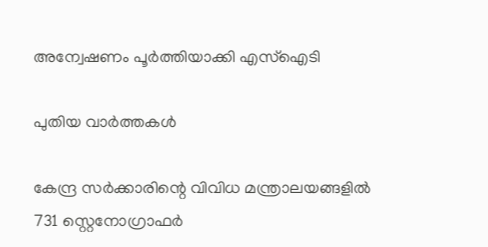അന്വേഷണം പൂര്‍ത്തിയാക്കി എസ്ഐടി

പുതിയ വാര്‍ത്തകള്‍

കേന്ദ്ര സർക്കാരിന്റെ വിവിധ മന്ത്രാലയങ്ങളിൽ 731 സ്റ്റെനോഗ്രാഫർ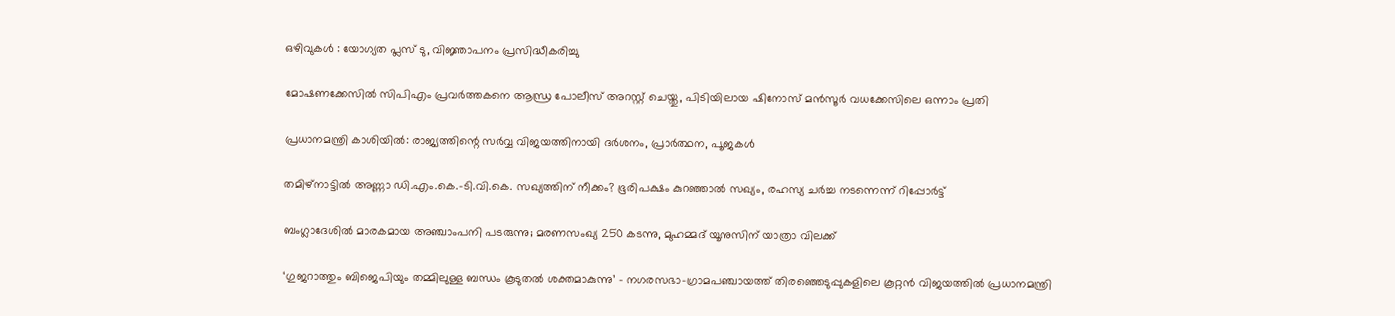ഒഴിവുകൾ : യോഗ്യത പ്ലസ് ടു, വിജ്ഞാപനം പ്രസിദ്ധീകരിച്ചു

മോഷണക്കേസിൽ സിപിഎം പ്രവര്‍ത്തകനെ ആന്ധ്ര പോലീസ് അറസ്റ്റ് ചെയ്തു, പിടിയിലായ ഷിനോസ് മന്‍സൂര്‍ വധക്കേസിലെ ഒന്നാം പ്രതി

പ്രധാനമന്ത്രി കാശിയിൽ: രാജ്യത്തിന്റെ സർവ്വ വിജയത്തിനായി ദർശനം, പ്രാർത്ഥന, പൂജകൾ

തമിഴ്‌നാട്ടിൽ അണ്ണാ ഡി.എം.കെ.-ടി.വി.കെ. സഖ്യത്തിന് നീക്കം? ഭൂരിപക്ഷം കുറഞ്ഞാൽ സഖ്യം, രഹസ്യ ചർച്ച നടന്നെന്ന് റിപ്പോർട്ട്

ബംഗ്ലാദേശില്‍ മാരകമായ അഞ്ചാംപനി പടരുന്നു; മരണസംഖ്യ 250 കടന്നു, മുഹമ്മദ് യൂനുസിന് യാത്രാ വിലക്ക്

‘ഗുജറാത്തും ബിജെപിയും തമ്മിലുള്ള ബന്ധം കൂടുതൽ ശക്തമാകുന്നു’ – നഗരസഭാ-ഗ്രാമപഞ്ചായത്ത് തിരഞ്ഞെടുപ്പുകളിലെ കൂറ്റൻ വിജയത്തിൽ പ്രധാനമന്ത്രി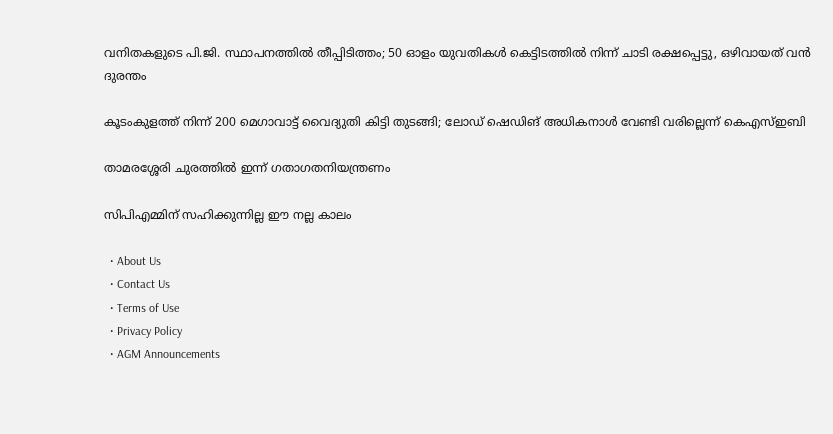വനിതകളുടെ പി.ജി. സ്ഥാപനത്തിൽ തീപ്പിടിത്തം; 50 ഓളം യുവതികൾ കെട്ടിടത്തിൽ നിന്ന് ചാടി രക്ഷപ്പെട്ടു, ഒഴിവായത് വന്‍ ദുരന്തം

കൂടംകുളത്ത് നിന്ന് 200 മെഗാവാട്ട് വൈദ്യുതി കിട്ടി തുടങ്ങി; ലോഡ് ഷെഡിങ് അധികനാള്‍ വേണ്ടി വരില്ലെന്ന് കെഎസ്ഇബി

താമരശ്ശേരി ചുരത്തിൽ ഇന്ന് ഗതാഗതനിയന്ത്രണം

സിപിഎമ്മിന് സഹിക്കുന്നില്ല ഈ നല്ല കാലം

  • About Us
  • Contact Us
  • Terms of Use
  • Privacy Policy
  • AGM Announcements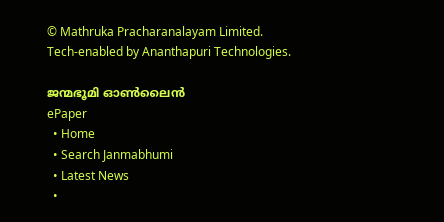© Mathruka Pracharanalayam Limited.
Tech-enabled by Ananthapuri Technologies.

ജന്മഭൂമി ഓണ്‍ലൈന്‍
ePaper
  • Home
  • Search Janmabhumi
  • Latest News
  •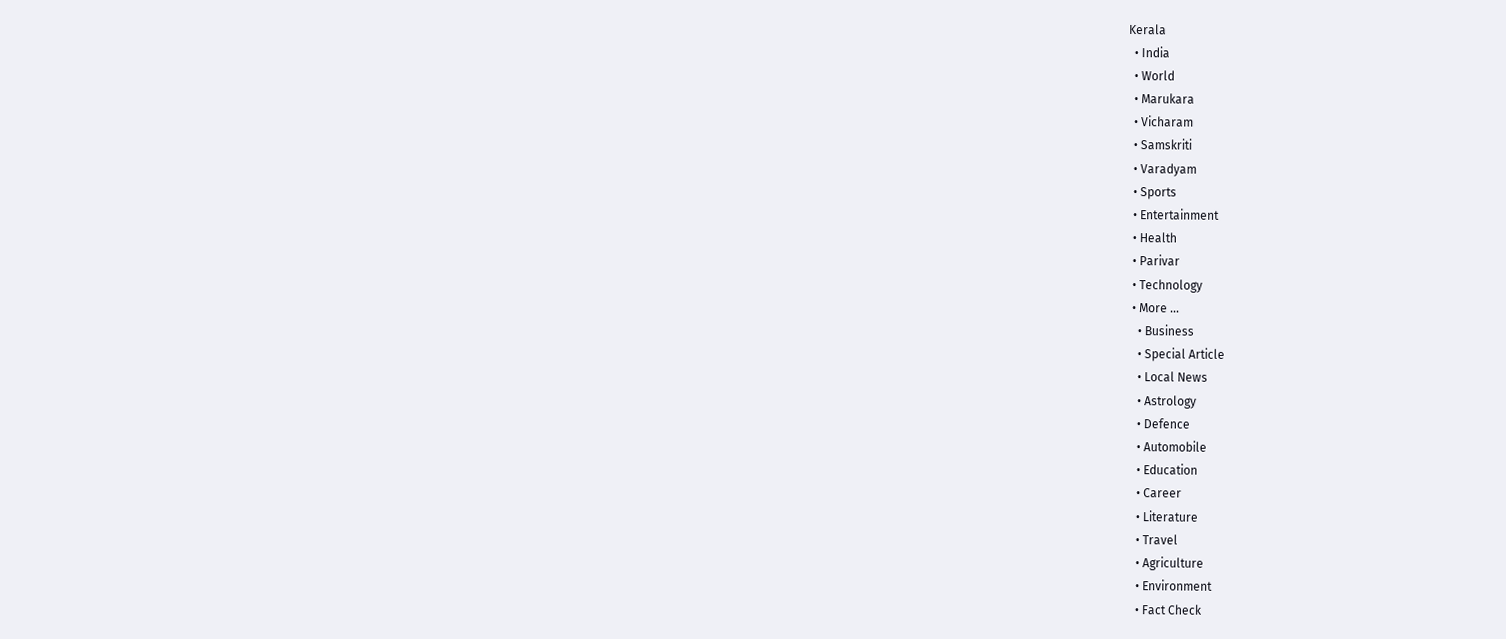Kerala
  • India
  • World
  • Marukara
  • Vicharam
  • Samskriti
  • Varadyam
  • Sports
  • Entertainment
  • Health
  • Parivar
  • Technology
  • More …
    • Business
    • Special Article
    • Local News
    • Astrology
    • Defence
    • Automobile
    • Education
    • Career
    • Literature
    • Travel
    • Agriculture
    • Environment
    • Fact Check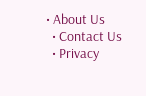• About Us
  • Contact Us
  • Privacy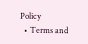Policy
  • Terms and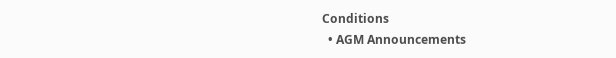Conditions
  • AGM Announcements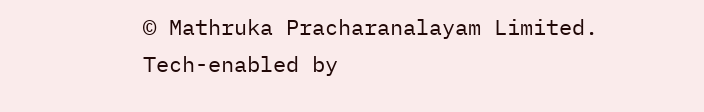© Mathruka Pracharanalayam Limited.
Tech-enabled by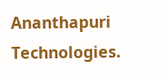Ananthapuri Technologies.